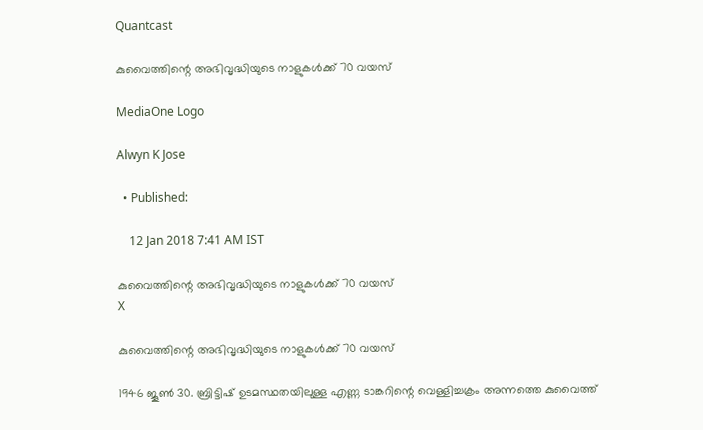Quantcast

കുവൈത്തിന്റെ അഭിവൃദ്ധിയുടെ നാളുകള്‍ക്ക് 70 വയസ്

MediaOne Logo

Alwyn K Jose

  • Published:

    12 Jan 2018 7:41 AM IST

കുവൈത്തിന്റെ അഭിവൃദ്ധിയുടെ നാളുകള്‍ക്ക് 70 വയസ്
X

കുവൈത്തിന്റെ അഭിവൃദ്ധിയുടെ നാളുകള്‍ക്ക് 70 വയസ്

1946 ജൂണ്‍ 30. ബ്രിട്ടിഷ് ഉടമസ്ഥതയിലുള്ള എണ്ണ ടാങ്കറിന്റെ വെള്ളിച്ചക്രം അന്നത്തെ കുവൈത്ത്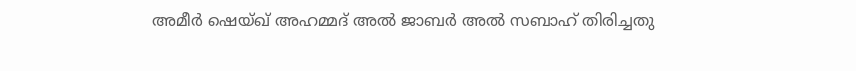അമീര്‍ ഷെയ്ഖ് അഹമ്മദ് അല്‍ ജാബര്‍ അല്‍ സബാഹ് തിരിച്ചതു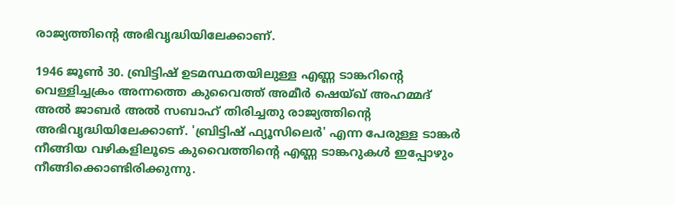രാജ്യത്തിന്റെ അഭിവൃദ്ധിയിലേക്കാണ്.

1946 ജൂണ്‍ 30. ബ്രിട്ടിഷ് ഉടമസ്ഥതയിലുള്ള എണ്ണ ടാങ്കറിന്റെ വെള്ളിച്ചക്രം അന്നത്തെ കുവൈത്ത് അമീര്‍ ഷെയ്ഖ് അഹമ്മദ് അല്‍ ജാബര്‍ അല്‍ സബാഹ് തിരിച്ചതു രാജ്യത്തിന്റെ അഭിവൃദ്ധിയിലേക്കാണ്. 'ബ്രിട്ടിഷ് ഫ്യൂസിലെര്‍' എന്ന പേരുള്ള ടാങ്കര്‍ നീങ്ങിയ വഴികളിലൂടെ കുവൈത്തിന്റെ എണ്ണ ടാങ്കറുകള്‍ ഇപ്പോഴും നീങ്ങിക്കൊണ്ടിരിക്കുന്നു.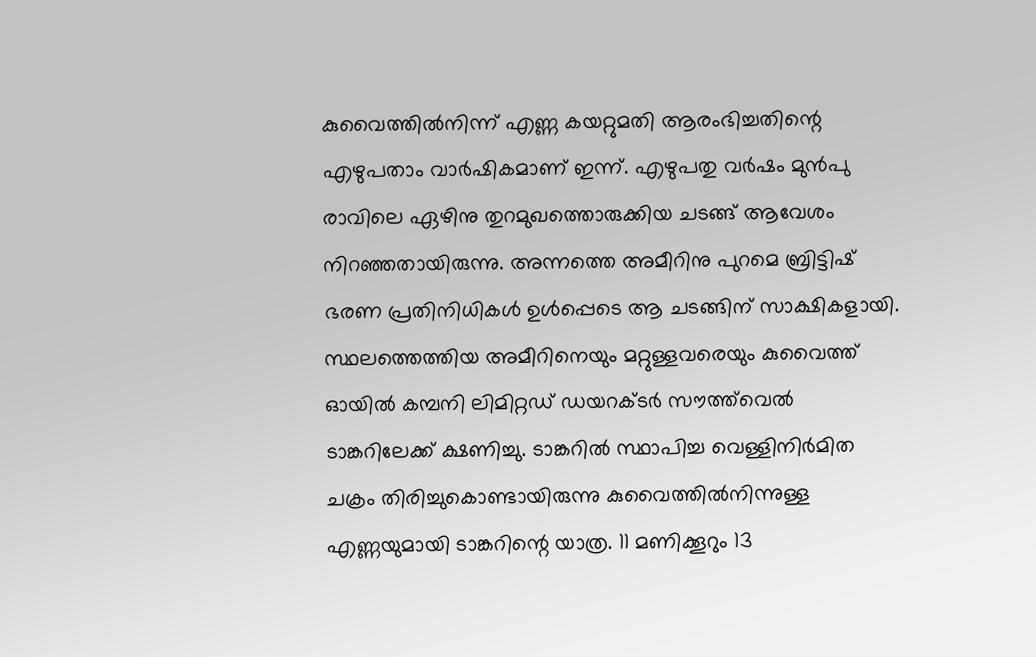കുവൈത്തില്‍നിന്ന് എണ്ണ കയറ്റുമതി ആരംഭിച്ചതിന്റെ എഴുപതാം വാര്‍ഷികമാണ് ഇന്ന്. എഴുപതു വര്‍ഷം മുന്‍പു രാവിലെ ഏഴിനു തുറമുഖത്തൊരുക്കിയ ചടങ്ങ് ആവേശം നിറഞ്ഞതായിരുന്നു. അന്നത്തെ അമീറിനു പുറമെ ബ്രിട്ടിഷ് ഭരണ പ്രതിനിധികള്‍ ഉള്‍പ്പെടെ ആ ചടങ്ങിന് സാക്ഷികളായി. സ്ഥലത്തെത്തിയ അമീറിനെയും മറ്റുള്ളവരെയും കുവൈത്ത് ഓയില്‍ കമ്പനി ലിമിറ്റഡ് ഡയറക്ടര്‍ സൗത്ത്‌വെല്‍ ടാങ്കറിലേക്ക് ക്ഷണിച്ചു. ടാങ്കറില്‍ സ്ഥാപിച്ച വെള്ളിനിര്‍മിത ചക്രം തിരിച്ചുകൊണ്ടായിരുന്നു കുവൈത്തില്‍നിന്നുള്ള എണ്ണയുമായി ടാങ്കറിന്റെ യാത്ര. 11 മണിക്കൂറും 13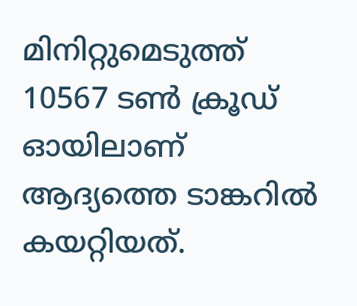മിനിറ്റുമെടുത്ത് 10567 ടണ്‍ ക്രൂഡ് ഓയിലാണ് ആദ്യത്തെ ടാങ്കറില്‍ കയറ്റിയത്.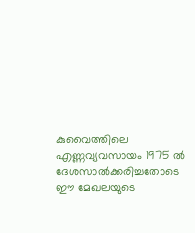കുവൈത്തിലെ എണ്ണവ്യവസായം 1975 ല്‍ ദേശസാല്‍ക്കരിച്ചതോടെ ഈ മേഖലയുടെ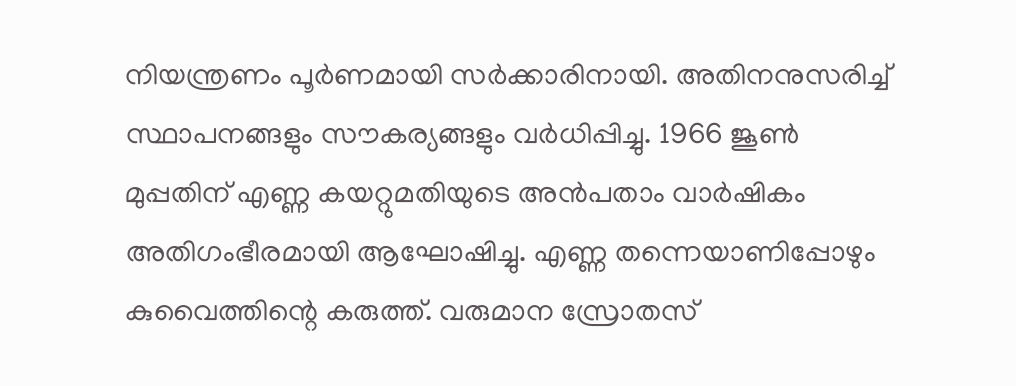നിയന്ത്രണം പൂര്‍ണമായി സര്‍ക്കാരിനായി. അതിനനുസരിച്ച് സ്ഥാപനങ്ങളും സൗകര്യങ്ങളും വര്‍ധിപ്പിച്ചു. 1966 ജൂണ്‍ മുപ്പതിന് എണ്ണ കയറ്റുമതിയുടെ അന്‍പതാം വാര്‍ഷികം അതിഗംഭീരമായി ആഘോഷിച്ചു. എണ്ണ തന്നെയാണിപ്പോഴും കുവൈത്തിന്റെ കരുത്ത്. വരുമാന സ്രോതസ്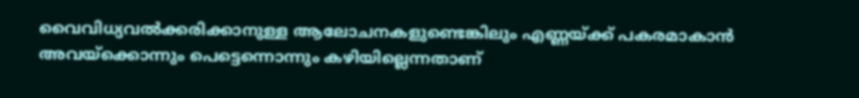വൈവിധ്യവല്‍ക്കരിക്കാനുള്ള ആലോചനകളുണ്ടെങ്കിലും എണ്ണയ്ക്ക് പകരമാകാന്‍ അവയ്‌ക്കൊന്നും പെട്ടെന്നൊന്നും കഴിയില്ലെന്നതാണ്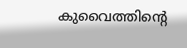കുവൈത്തിന്റെ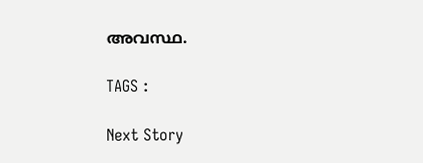അവസ്ഥ.

TAGS :

Next Story